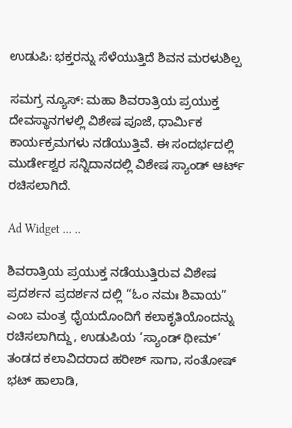ಉಡುಪಿ: ಭಕ್ತರನ್ನು ಸೆಳೆಯುತ್ತಿದೆ ಶಿವನ ಮರಳುಶಿಲ್ಪ

ಸಮಗ್ರ ನ್ಯೂಸ್: ಮಹಾ ಶಿವರಾತ್ರಿಯ ಪ್ರಯುಕ್ತ ದೇವಸ್ಥಾನಗಳಲ್ಲಿ ವಿಶೇಷ ಪೂಜೆ, ಧಾರ್ಮಿಕ ಕಾರ್ಯಕ್ರಮಗಳು ನಡೆಯುತ್ತಿವೆ. ಈ ಸಂದರ್ಭದಲ್ಲಿ ಮುರ್ಡೇಶ್ವರ ಸನ್ನಿದಾನದಲ್ಲಿ ವಿಶೇಷ ಸ್ಯಾಂಡ್ ಆರ್ಟ್ ರಚಿಸಲಾಗಿದೆ.

Ad Widget ... ..

ಶಿವರಾತ್ರಿಯ ಪ್ರಯುಕ್ತ ನಡೆಯುತ್ತಿರುವ ವಿಶೇಷ ಪ್ರದರ್ಶನ ಪ್ರದರ್ಶನ ದಲ್ಲಿ “ಓಂ ನಮಃ ಶಿವಾಯ” ಎಂಬ ಮಂತ್ರ ಧೈಯದೊಂದಿಗೆ ಕಲಾಕೃತಿಯೊಂದನ್ನು ರಚಿಸಲಾಗಿದ್ದು, ಉಡುಪಿಯ ‘ಸ್ಯಾಂಡ್ ಥೀಮ್’ ತಂಡದ ಕಲಾವಿದರಾದ ಹರೀಶ್ ಸಾಗಾ, ಸಂತೋಷ್ ಭಟ್ ಹಾಲಾಡಿ,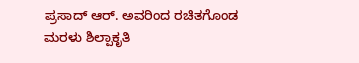ಪ್ರಸಾದ್ ಆರ್. ಅವರಿಂದ ರಚಿತಗೊಂಡ ಮರಳು ಶಿಲ್ಪಾಕೃತಿ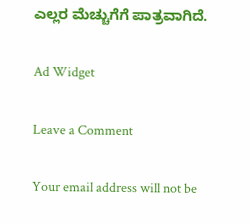ಎಲ್ಲರ ಮೆಚ್ಚುಗೆಗೆ ಪಾತ್ರವಾಗಿದೆ.

Ad Widget

Leave a Comment

Your email address will not be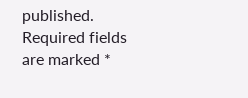published. Required fields are marked *